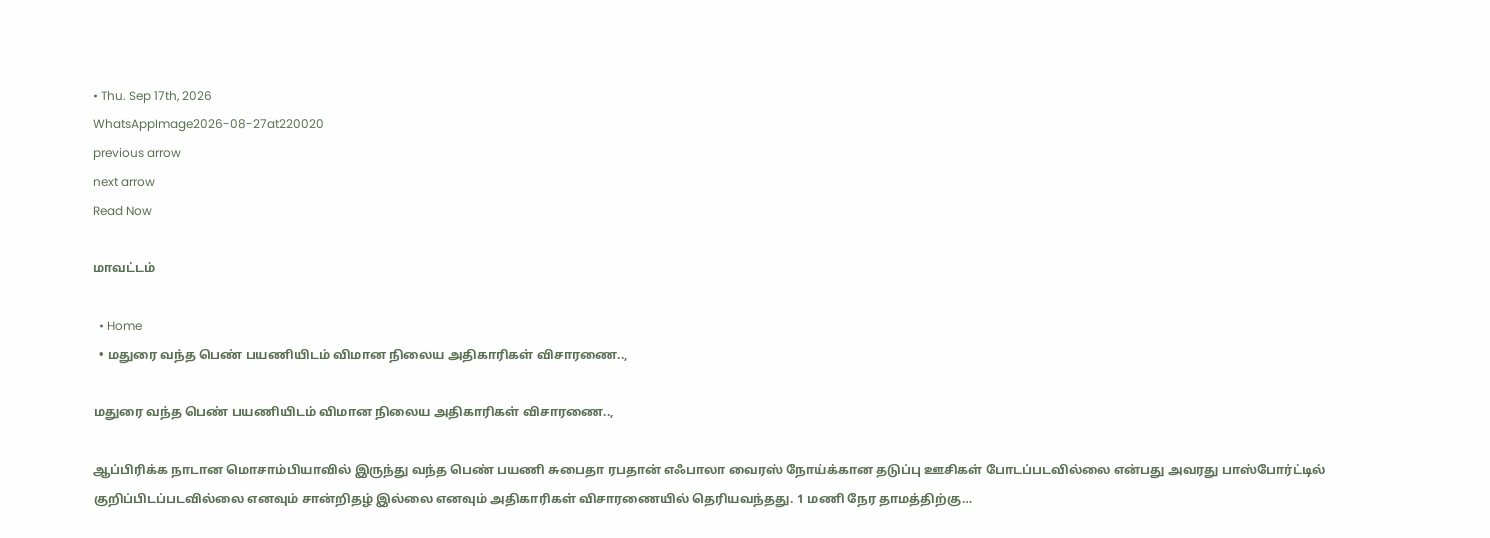• Thu. Sep 17th, 2026
WhatsAppImage2026-08-27at220020
previous arrow
next arrow
Read Now

மாவட்டம்

  • Home
  • மதுரை வந்த பெண் பயணியிடம் விமான நிலைய அதிகாரிகள் விசாரணை..,

மதுரை வந்த பெண் பயணியிடம் விமான நிலைய அதிகாரிகள் விசாரணை..,

ஆப்பிரிக்க நாடான மொசாம்பியாவில் இருந்து வந்த பெண் பயணி சுபைதா ரபதான் எஃபாலா வைரஸ் நோய்க்கான தடுப்பு ஊசிகள் போடப்படவில்லை என்பது அவரது பாஸ்போர்ட்டில் குறிப்பிடப்படவில்லை எனவும் சான்றிதழ் இல்லை எனவும் அதிகாரிகள் விசாரணையில் தெரியவந்தது. 1 மணி நேர தாமத்திற்கு…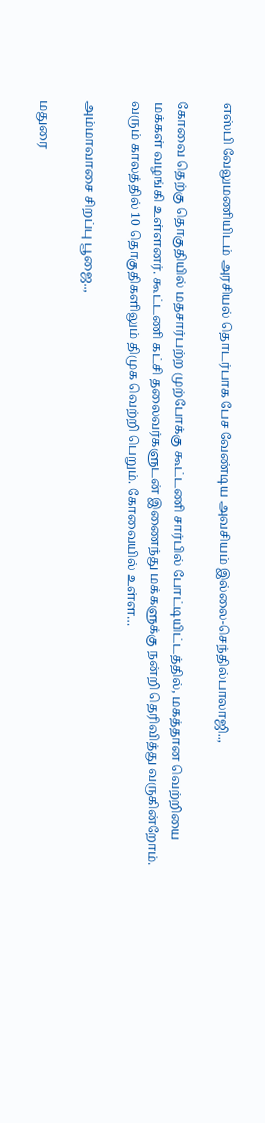எஸ்பி வேலுமணியிடம் அரசியல் தொடர்பாக பேச வேண்டிய அவசியம் இல்லை-செந்தில்பாலாஜி..,

கோவை தெற்கு தொகுதியில் மதசார்பற்ற முற்போக்கு கூட்டணி சார்பில் போட்டியிட்டத்தில், மகத்தான வெற்றியை மக்கள் வழங்கி உள்ளனர். கூட்டணி கட்சி தலைவர்களுடன் இணைந்து மக்களுக்கு நன்றி தெரிவித்து வருகின்றோம். வரும் காலத்தில் 10 தொகுதிகளிலும் திமுக வெற்றி பெறும். கோவையில் உள்ள…

அம்மாவாசை சிறப்பு பூஜை..,

மதுரை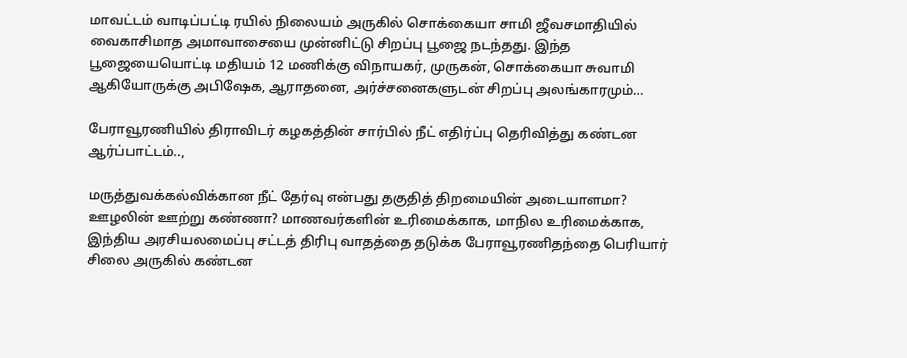மாவட்டம் வாடிப்பட்டி ரயில் நிலையம் அருகில் சொக்கையா சாமி ஜீவசமாதியில் வைகாசிமாத அமாவாசையை முன்னிட்டு சிறப்பு பூஜை நடந்தது. இந்த பூஜையையொட்டி மதியம் 12 மணிக்கு விநாயகர், முருகன், சொக்கையா சுவாமி ஆகியோருக்கு அபிஷேக, ஆராதனை, அர்ச்சனைகளுடன் சிறப்பு அலங்காரமும்…

பேராவூரணியில் திராவிடர் கழகத்தின் சார்பில் நீட் எதிர்ப்பு தெரிவித்து கண்டன ஆர்ப்பாட்டம்..,

மருத்துவக்கல்விக்கான நீட் தேர்வு என்பது தகுதித் திறமையின் அடையாளமா? ஊழலின் ஊற்று கண்ணா? மாணவர்களின் உரிமைக்காக, மாநில உரிமைக்காக, இந்திய அரசியலமைப்பு சட்டத் திரிபு வாதத்தை தடுக்க பேராவூரணிதந்தை பெரியார் சிலை அருகில் கண்டன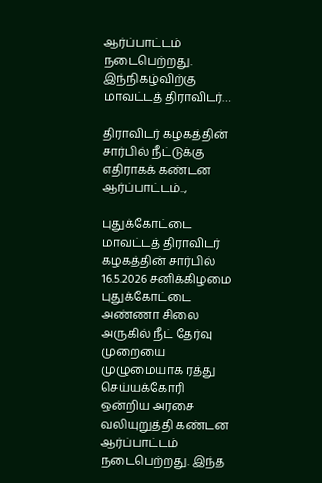ஆர்ப்பாட்டம் நடைபெற்றது. இந்நிகழ்விற்கு மாவட்டத் திராவிடர்…

திராவிடர் கழகத்தின் சார்பில் நீட்டுக்கு எதிராகக் கண்டன ஆர்ப்பாட்டம்..,

புதுக்கோட்டை மாவட்டத் திராவிடர் கழகத்தின் சார்பில் 16.5.2026 சனிக்கிழமை புதுக்கோட்டை அண்ணா சிலை அருகில் நீட் தேர்வு முறையை முழுமையாக ரத்து செய்யக்கோரி ஒன்றிய அரசை வலியுறுத்தி கண்டன ஆர்ப்பாட்டம் நடைபெற்றது. இந்த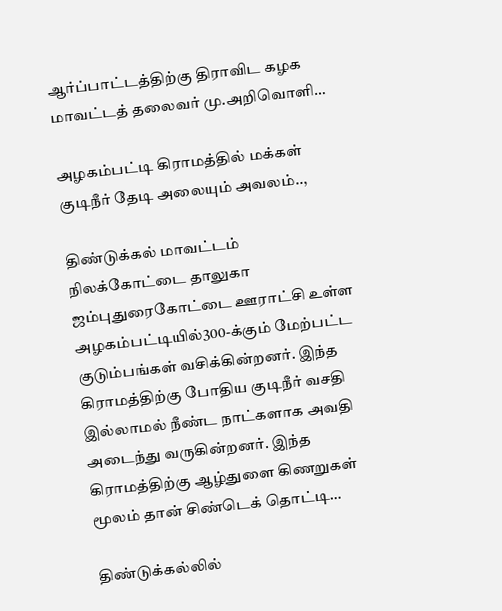ஆர்ப்பாட்டத்திற்கு திராவிட கழக மாவட்டத் தலைவர் மு.அறிவொளி…

அழகம்பட்டி கிராமத்தில் மக்கள் குடிநீர் தேடி அலையும் அவலம்..,

திண்டுக்கல் மாவட்டம் நிலக்கோட்டை தாலுகா ஜம்புதுரைகோட்டை ஊராட்சி உள்ள அழகம்பட்டியில்300-க்கும் மேற்பட்ட குடும்பங்கள் வசிக்கின்றனர். இந்த கிராமத்திற்கு போதிய குடிநீர் வசதி இல்லாமல் நீண்ட நாட்களாக அவதி அடைந்து வருகின்றனர். இந்த கிராமத்திற்கு ஆழ்துளை கிணறுகள் மூலம் தான் சிண்டெக் தொட்டி…

திண்டுக்கல்லில்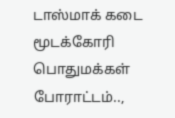டாஸ்மாக் கடை மூடக்கோரி பொதுமக்கள் போராட்டம்..,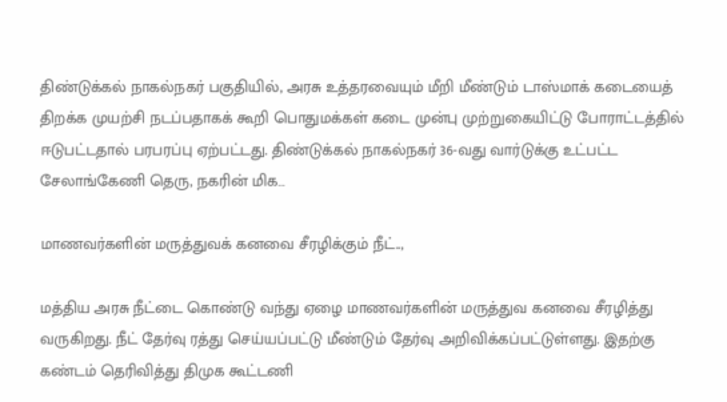திண்டுக்கல் நாகல்நகர் பகுதியில், அரசு உத்தரவையும் மீறி மீண்டும் டாஸ்மாக் கடையைத் திறக்க முயற்சி நடப்பதாகக் கூறி பொதுமக்கள் கடை முன்பு முற்றுகையிட்டு போராட்டத்தில் ஈடுபட்டதால் பரபரப்பு ஏற்பட்டது. திண்டுக்கல் நாகல்நகர் 36-வது வார்டுக்கு உட்பட்ட சேலாங்கேணி தெரு, நகரின் மிக…

மாணவர்களின் மருத்துவக் கனவை சீரழிக்கும் நீட்..,

மத்திய அரசு நீட்டை கொண்டு வந்து ஏழை மாணவர்களின் மருத்துவ கனவை சீரழித்து வருகிறது. நீட் தேர்வு ரத்து செய்யப்பட்டு மீண்டும் தேர்வு அறிவிக்கப்பட்டுள்ளது. இதற்கு கண்டம் தெரிவித்து திமுக கூட்டணி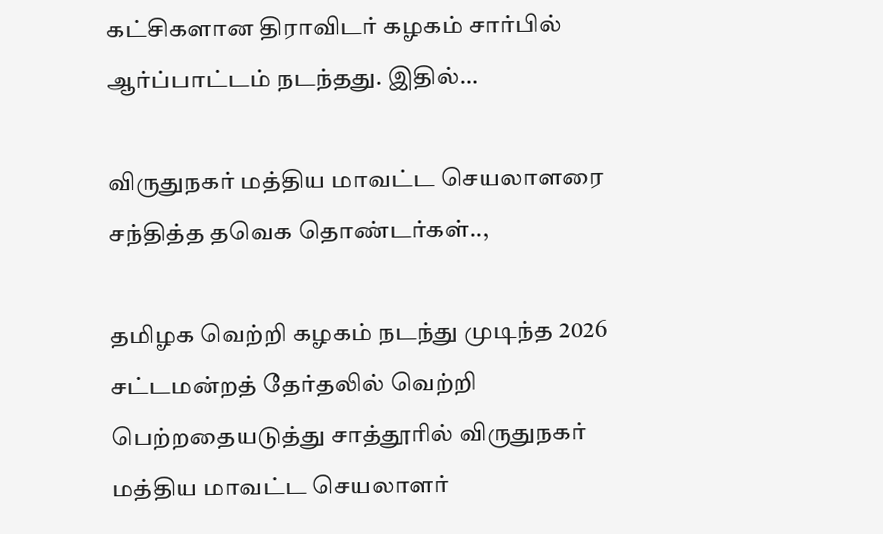கட்சிகளான திராவிடர் கழகம் சார்பில் ஆர்ப்பாட்டம் நடந்தது. இதில்…

விருதுநகர் மத்திய மாவட்ட செயலாளரை சந்தித்த தவெக தொண்டர்கள்..,

தமிழக வெற்றி கழகம் நடந்து முடிந்த 2026 சட்டமன்றத் தேர்தலில் வெற்றி பெற்றதையடுத்து சாத்தூரில் விருதுநகர் மத்திய மாவட்ட செயலாளர்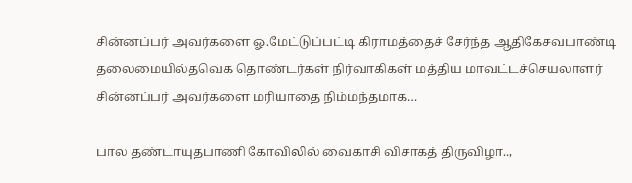சின்னப்பர் அவர்களை ஓ.மேட்டுப்பட்டி கிராமத்தைச் சேர்ந்த ஆதிகேசவபாண்டி தலைமையில்தவெக தொண்டர்கள் நிர்வாகிகள் மத்திய மாவட்டச்செயலாளர் சின்னப்பர் அவர்களை மரியாதை நிம்மந்தமாக…

பால தண்டாயுதபாணி கோவிலில் வைகாசி விசாகத் திருவிழா..,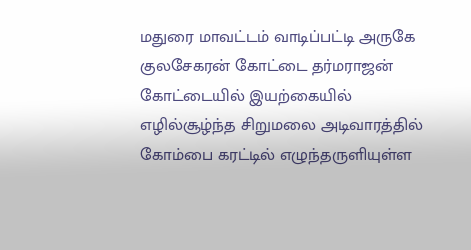மதுரை மாவட்டம் வாடிப்பட்டி அருகே குலசேகரன் கோட்டை தர்மராஜன் கோட்டையில் இயற்கையில் எழில்சூழ்ந்த சிறுமலை அடிவாரத்தில் கோம்பை கரட்டில் எழுந்தருளியுள்ள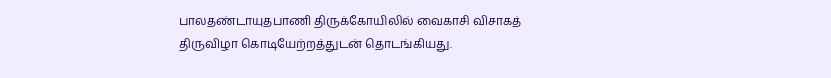பாலதண்டாயுதபாணி திருக்கோயிலில் வைகாசி விசாகத் திருவிழா கொடியேற்றத்துடன் தொடங்கியது.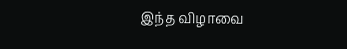இந்த விழாவை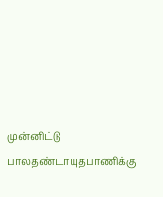முன்னிட்டு பாலதண்டாயுதபாணிக்கு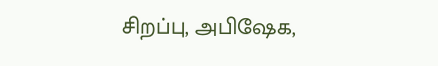சிறப்பு, அபிஷேக,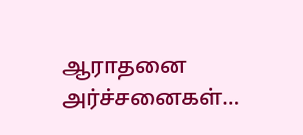ஆராதனை அர்ச்சனைகள்…